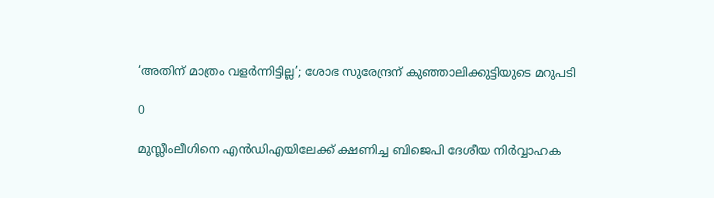‘അതിന് മാത്രം വളര്‍ന്നിട്ടില്ല’; ശോഭ സുരേന്ദ്രന് കുഞ്ഞാലിക്കുട്ടിയുടെ മറുപടി

0

മുസ്ലീംലീഗിനെ എന്‍ഡിഎയിലേക്ക് ക്ഷണിച്ച ബിജെപി ദേശീയ നിര്‍വ്വാഹക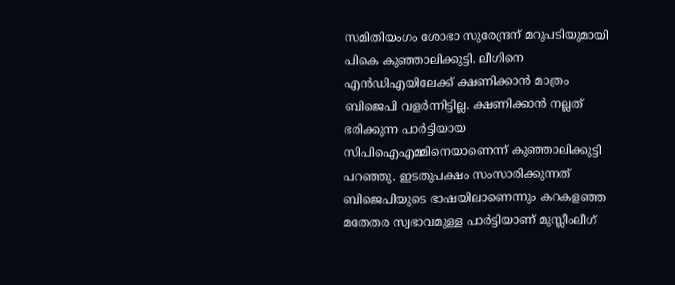സമിതിയംഗം ശോഭാ സുരേന്ദ്രന് മറുപടിയുമായി പികെ കുഞ്ഞാലിക്കുട്ടി. ലീഗിനെ എന്‍ഡിഎയിലേക്ക് ക്ഷണിക്കാന്‍ മാത്രം ബിജെപി വളര്‍ന്നിട്ടില്ല. ക്ഷണിക്കാന്‍ നല്ലത് ഭരിക്കുന്ന പാര്‍ട്ടിയായ സിപിഐഎമ്മിനെയാണെന്ന് കുഞ്ഞാലിക്കുട്ടി പറഞ്ഞു. ഇടതുപക്ഷം സംസാരിക്കുന്നത് ബിജെപിയുടെ ഭാഷയിലാണെന്നും കറകളഞ്ഞ മതേതര സ്വഭാവമുള്ള പാര്‍ട്ടിയാണ് മുസ്ലീംലീഗ്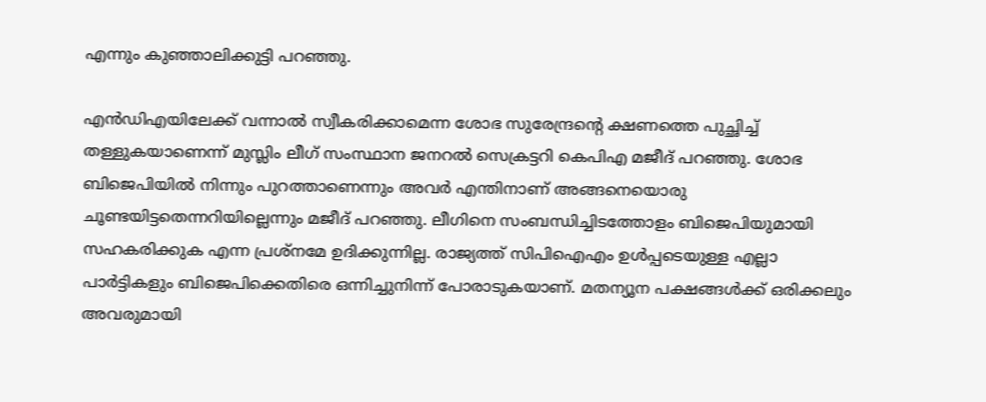എന്നും കുഞ്ഞാലിക്കുട്ടി പറഞ്ഞു.

എന്‍ഡിഎയിലേക്ക് വന്നാല്‍ സ്വീകരിക്കാമെന്ന ശോഭ സുരേന്ദ്രന്റെ ക്ഷണത്തെ പുച്ഛിച്ച് തള്ളുകയാണെന്ന് മുസ്ലിം ലീഗ് സംസ്ഥാന ജനറല്‍ സെക്രട്ടറി കെപിഎ മജീദ് പറഞ്ഞു. ശോഭ ബിജെപിയില്‍ നിന്നും പുറത്താണെന്നും അവര്‍ എന്തിനാണ് അങ്ങനെയൊരു ചൂണ്ടയിട്ടതെന്നറിയില്ലെന്നും മജീദ് പറഞ്ഞു. ലീഗിനെ സംബന്ധിച്ചിടത്തോളം ബിജെപിയുമായി സഹകരിക്കുക എന്ന പ്രശ്നമേ ഉദിക്കുന്നില്ല. രാജ്യത്ത് സിപിഐഎം ഉള്‍പ്പടെയുള്ള എല്ലാ പാര്‍ട്ടികളും ബിജെപിക്കെതിരെ ഒന്നിച്ചുനിന്ന് പോരാടുകയാണ്. മതന്യൂന പക്ഷങ്ങള്‍ക്ക് ഒരിക്കലും അവരുമായി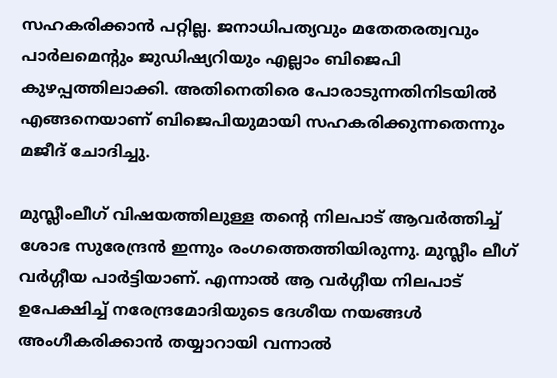സഹകരിക്കാന്‍ പറ്റില്ല. ജനാധിപത്യവും മതേതരത്വവും പാര്‍ലമെന്റും ജുഡിഷ്യറിയും എല്ലാം ബിജെപി കുഴപ്പത്തിലാക്കി. അതിനെതിരെ പോരാടുന്നതിനിടയില്‍ എങ്ങനെയാണ് ബിജെപിയുമായി സഹകരിക്കുന്നതെന്നും മജീദ് ചോദിച്ചു.

മുസ്ലീംലീഗ് വിഷയത്തിലുള്ള തന്റെ നിലപാട് ആവര്‍ത്തിച്ച് ശോഭ സുരേന്ദ്രന്‍ ഇന്നും രംഗത്തെത്തിയിരുന്നു. മുസ്ലീം ലീഗ് വര്‍ഗ്ഗീയ പാര്‍ട്ടിയാണ്. എന്നാല്‍ ആ വര്‍ഗ്ഗീയ നിലപാട് ഉപേക്ഷിച്ച് നരേന്ദ്രമോദിയുടെ ദേശീയ നയങ്ങള്‍ അംഗീകരിക്കാന്‍ തയ്യാറായി വന്നാല്‍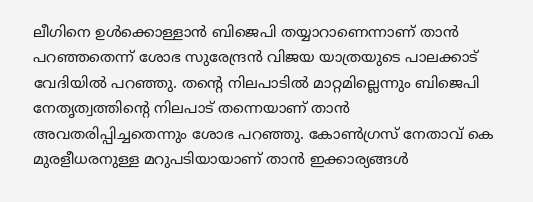ലീഗിനെ ഉള്‍ക്കൊള്ളാന്‍ ബിജെപി തയ്യാറാണെന്നാണ് താന്‍ പറഞ്ഞതെന്ന് ശോഭ സുരേന്ദ്രന്‍ വിജയ യാത്രയുടെ പാലക്കാട് വേദിയില്‍ പറഞ്ഞു. തന്റെ നിലപാടില്‍ മാറ്റമില്ലെന്നും ബിജെപി നേതൃത്വത്തിന്റെ നിലപാട് തന്നെയാണ് താന്‍ അവതരിപ്പിച്ചതെന്നും ശോഭ പറഞ്ഞു. കോണ്‍ഗ്രസ് നേതാവ് കെ മുരളീധരനുള്ള മറുപടിയായാണ് താന്‍ ഇക്കാര്യങ്ങള്‍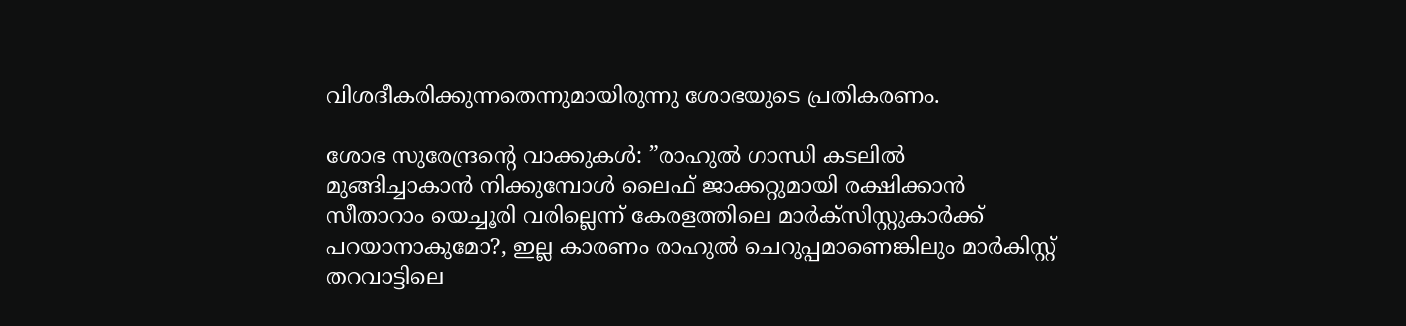വിശദീകരിക്കുന്നതെന്നുമായിരുന്നു ശോഭയുടെ പ്രതികരണം.

ശോഭ സുരേന്ദ്രന്റെ വാക്കുകള്‍: ”രാഹുല്‍ ഗാന്ധി കടലില്‍ മുങ്ങിച്ചാകാന്‍ നിക്കുമ്പോള്‍ ലൈഫ് ജാക്കറ്റുമായി രക്ഷിക്കാന്‍ സീതാറാം യെച്ചൂരി വരില്ലെന്ന് കേരളത്തിലെ മാര്‍ക്സിസ്റ്റുകാര്‍ക്ക് പറയാനാകുമോ?, ഇല്ല കാരണം രാഹുല്‍ ചെറുപ്പമാണെങ്കിലും മാര്‍കിസ്റ്റ് തറവാട്ടിലെ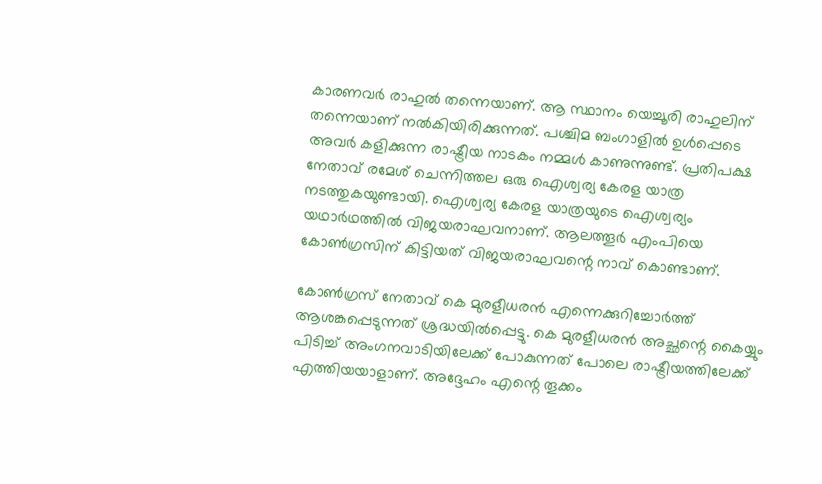കാരണവര്‍ രാഹുല്‍ തന്നെയാണ്. ആ സ്ഥാനം യെച്ചൂരി രാഹുലിന് തന്നെയാണ് നല്‍കിയിരിക്കുന്നത്. പശ്ചിമ ബംഗാളില്‍ ഉള്‍പ്പെടെ അവര്‍ കളിക്കുന്ന രാഷ്ട്രീയ നാടകം നമ്മള്‍ കാണുന്നുണ്ട്. പ്രതിപക്ഷ നേതാവ് രമേശ് ചെന്നിത്തല ഒരു ഐശ്വര്യ കേരള യാത്ര നടത്തുകയുണ്ടായി. ഐശ്വര്യ കേരള യാത്രയുടെ ഐശ്വര്യം യഥാര്‍ഥത്തില്‍ വിജയരാഘവനാണ്. ആലത്തൂര്‍ എംപിയെ കോണ്‍ഗ്രസിന് കിട്ടിയത് വിജയരാഘവന്റെ നാവ് കൊണ്ടാണ്.

കോണ്‍ഗ്രസ് നേതാവ് കെ മുരളീധരന്‍ എന്നെക്കുറിച്ചോര്‍ത്ത് ആശങ്കപ്പെടുന്നത് ശ്രദ്ധയില്‍പ്പെട്ടു. കെ മുരളീധരന്‍ അച്ഛന്റെ കൈയ്യും പിടിച്ച് അംഗനവാടിയിലേക്ക് പോകുന്നത് പോലെ രാഷ്ട്രീയത്തിലേക്ക് എത്തിയയാളാണ്. അദ്ദേഹം എന്റെ തൂക്കം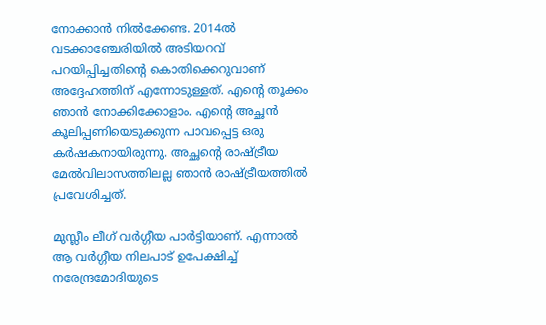നോക്കാന്‍ നില്‍ക്കേണ്ട. 2014ല്‍ വടക്കാഞ്ചേരിയില്‍ അടിയറവ് പറയിപ്പിച്ചതിന്റെ കൊതിക്കെറുവാണ് അദ്ദേഹത്തിന് എന്നോടുള്ളത്. എന്റെ തൂക്കം ഞാന്‍ നോക്കിക്കോളാം. എന്റെ അച്ഛന്‍ കൂലിപ്പണിയെടുക്കുന്ന പാവപ്പെട്ട ഒരു കര്‍ഷകനായിരുന്നു. അച്ഛന്റെ രാഷ്ട്രീയ മേല്‍വിലാസത്തിലല്ല ഞാന്‍ രാഷ്ട്രീയത്തില്‍ പ്രവേശിച്ചത്.

മുസ്ലീം ലീഗ് വര്‍ഗ്ഗീയ പാര്‍ട്ടിയാണ്. എന്നാല്‍ ആ വര്‍ഗ്ഗീയ നിലപാട് ഉപേക്ഷിച്ച് നരേന്ദ്രമോദിയുടെ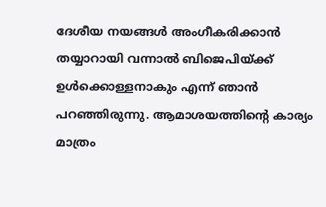ദേശീയ നയങ്ങള്‍ അംഗീകരിക്കാന്‍ തയ്യാറായി വന്നാല്‍ ബിജെപിയ്ക്ക് ഉള്‍ക്കൊള്ളനാകും എന്ന് ഞാന്‍ പറഞ്ഞിരുന്നു. ആമാശയത്തിന്റെ കാര്യം മാത്രം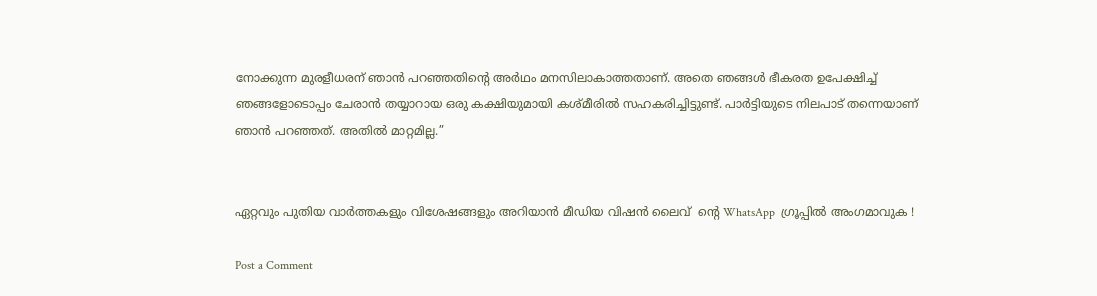നോക്കുന്ന മുരളീധരന് ഞാന്‍ പറഞ്ഞതിന്റെ അര്‍ഥം മനസിലാകാത്തതാണ്. അതെ ഞങ്ങള്‍ ഭീകരത ഉപേക്ഷിച്ച് ഞങ്ങളോടൊപ്പം ചേരാന്‍ തയ്യാറായ ഒരു കക്ഷിയുമായി കശ്മീരില്‍ സഹകരിച്ചിട്ടുണ്ട്. പാര്‍ട്ടിയുടെ നിലപാട് തന്നെയാണ് ഞാന്‍ പറഞ്ഞത്. അതില്‍ മാറ്റമില്ല.”


ഏറ്റവും പുതിയ വാർത്തകളും വിശേഷങ്ങളും അറിയാൻ മീഡിയ വിഷൻ ലൈവ്  ന്റെ WhatsApp  ഗ്രൂപ്പിൽ അംഗമാവുക !

Post a Comment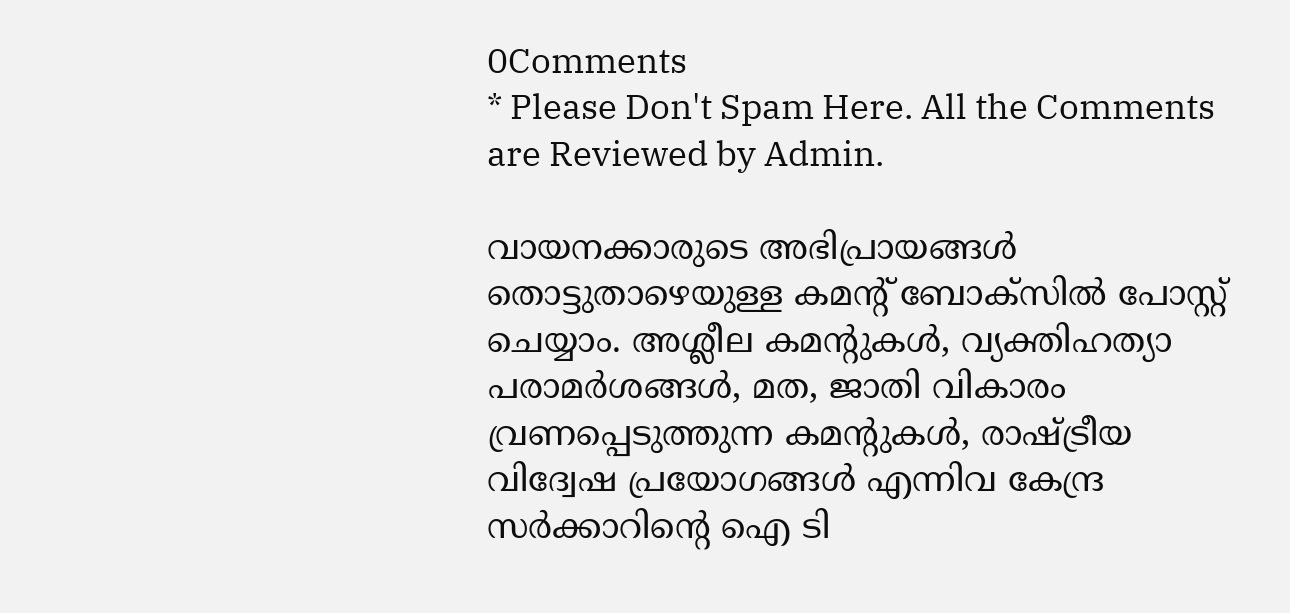0Comments
* Please Don't Spam Here. All the Comments are Reviewed by Admin.

വായനക്കാരുടെ അഭിപ്രായങ്ങള്‍ തൊട്ടുതാഴെയുള്ള കമന്റ് ബോക്‌സില്‍ പോസ്റ്റ് ചെയ്യാം. അശ്ലീല കമന്റുകള്‍, വ്യക്തിഹത്യാ പരാമര്‍ശങ്ങള്‍, മത, ജാതി വികാരം വ്രണപ്പെടുത്തുന്ന കമന്റുകള്‍, രാഷ്ട്രീയ വിദ്വേഷ പ്രയോഗങ്ങള്‍ എന്നിവ കേന്ദ്ര സര്‍ക്കാറിന്റെ ഐ ടി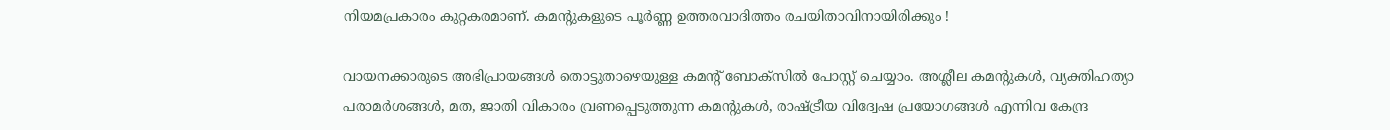നിയമപ്രകാരം കുറ്റകരമാണ്. കമന്റുകളുടെ പൂര്‍ണ്ണ ഉത്തരവാദിത്തം രചയിതാവിനായിരിക്കും !

വായനക്കാരുടെ അഭിപ്രായങ്ങള്‍ തൊട്ടുതാഴെയുള്ള കമന്റ് ബോക്‌സില്‍ പോസ്റ്റ് ചെയ്യാം. അശ്ലീല കമന്റുകള്‍, വ്യക്തിഹത്യാ പരാമര്‍ശങ്ങള്‍, മത, ജാതി വികാരം വ്രണപ്പെടുത്തുന്ന കമന്റുകള്‍, രാഷ്ട്രീയ വിദ്വേഷ പ്രയോഗങ്ങള്‍ എന്നിവ കേന്ദ്ര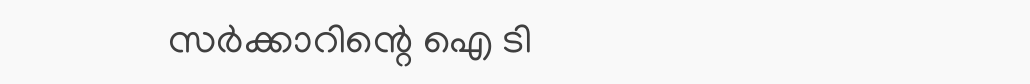സര്‍ക്കാറിന്റെ ഐ ടി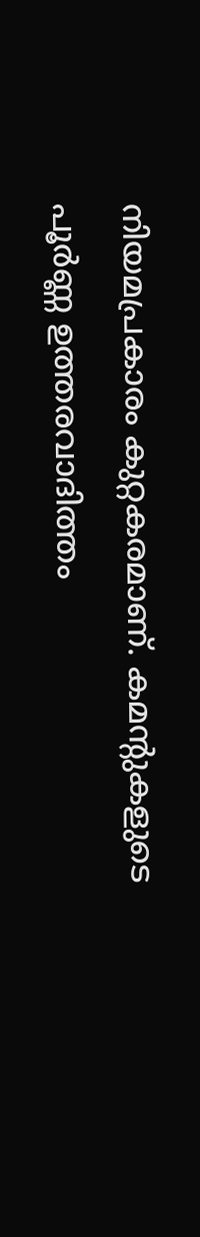നിയമപ്രകാരം കുറ്റകരമാണ്. കമന്റുകളുടെ പൂര്‍ണ്ണ ഉത്തരവാദിത്തം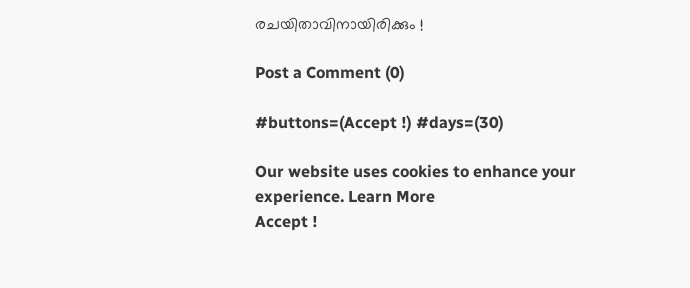രചയിതാവിനായിരിക്കും !

Post a Comment (0)

#buttons=(Accept !) #days=(30)

Our website uses cookies to enhance your experience. Learn More
Accept !